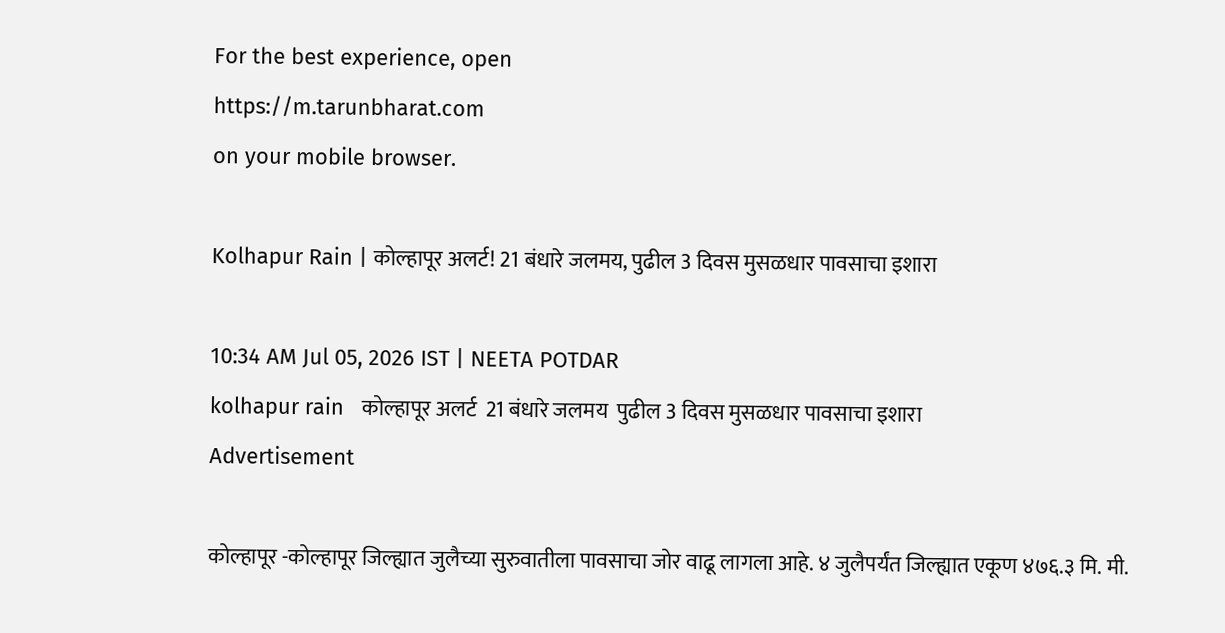For the best experience, open
https://m.tarunbharat.com
on your mobile browser.

Kolhapur Rain | कोल्हापूर अलर्ट! 21 बंधारे जलमय, पुढील 3 दिवस मुसळधार पावसाचा इशारा

10:34 AM Jul 05, 2026 IST | NEETA POTDAR
kolhapur rain   कोल्हापूर अलर्ट  21 बंधारे जलमय  पुढील 3 दिवस मुसळधार पावसाचा इशारा
Advertisement

कोल्हापूर -कोल्हापूर जिल्ह्यात जुलैच्या सुरुवातीला पावसाचा जोर वाढू लागला आहे. ४ जुलैपर्यंत जिल्ह्यात एकूण ४७६.३ मि. मी.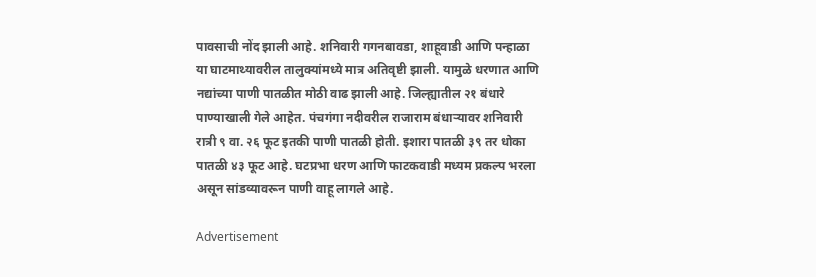पावसाची नोंद झाली आहे. शनिवारी गगनबावडा, शाहूवाडी आणि पन्हाळा या घाटमाथ्यावरील तालुक्यांमध्ये मात्र अतिवृष्टी झाली. यामुळे धरणात आणि नद्यांच्या पाणी पातळीत मोठी वाढ झाली आहे. जिल्ह्यातील २१ बंधारे पाण्याखाली गेले आहेत. पंचगंगा नदीवरील राजाराम बंधाऱ्यावर शनिवारी रात्री ९ वा. २६ फूट इतकी पाणी पातळी होती. इशारा पातळी ३९ तर धोका पातळी ४३ फूट आहे. घटप्रभा धरण आणि फाटकवाडी मध्यम प्रकल्प भरला असून सांडव्यावरून पाणी वाहू लागले आहे.

Advertisement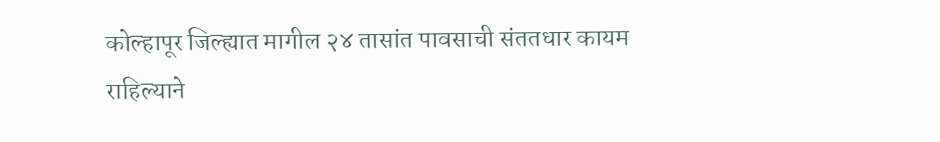कोल्हापूर जिल्ह्यात मागील २४ तासांत पावसाची संततधार कायम राहिल्याने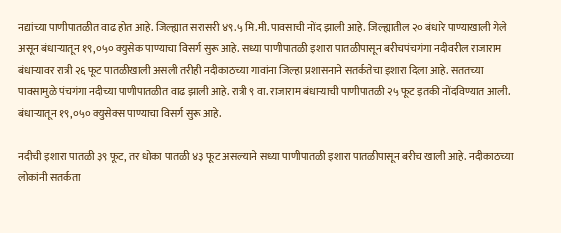नद्यांच्या पाणीपातळीत वाढ होत आहे. जिल्ह्यात सरासरी ४९.५ मि.मी. पावसाची नोंद झाली आहे. जिल्ह्यातील २० बंधारे पाण्याखाली गेले असून बंधाऱ्यातून १९,०५० क्युसेक पाण्याचा विसर्ग सुरू आहे. सध्या पाणीपातळी इशारा पातळीपासून बरीचपंचगंगा नदीवरील राजाराम बंधाऱ्यावर रात्री २६ फूट पातळीखाली असली तरीही नदीकाठच्या गावांना जिल्हा प्रशासनाने सतर्कतेचा इशारा दिला आहे. सततच्या पावसामुळे पंचगंगा नदीच्या पाणीपातळीत वाढ झाली आहे. रात्री ९ वा. राजाराम बंधाऱ्याची पाणीपातळी २५ फूट इतकी नोंदविण्यात आली. बंधाऱ्यातून १९,०५० क्युसेक्स पाण्याचा विसर्ग सुरू आहे.

नदीची इशारा पातळी ३९ फूट, तर धोका पातळी ४३ फूट असल्याने सध्या पाणीपातळी इशारा पातळीपासून बरीच खाली आहे. नदीकाठच्या लोकांनी सतर्कता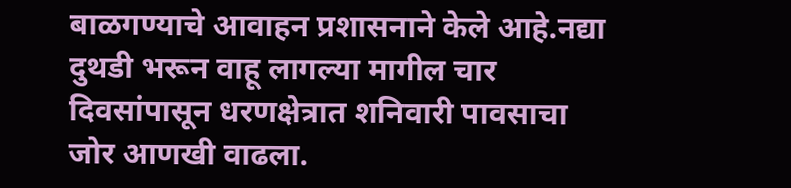बाळगण्याचे आवाहन प्रशासनाने केले आहे.नद्या दुथडी भरून वाहू लागल्या मागील चार दिवसांपासून धरणक्षेत्रात शनिवारी पावसाचा जोर आणखी वाढला.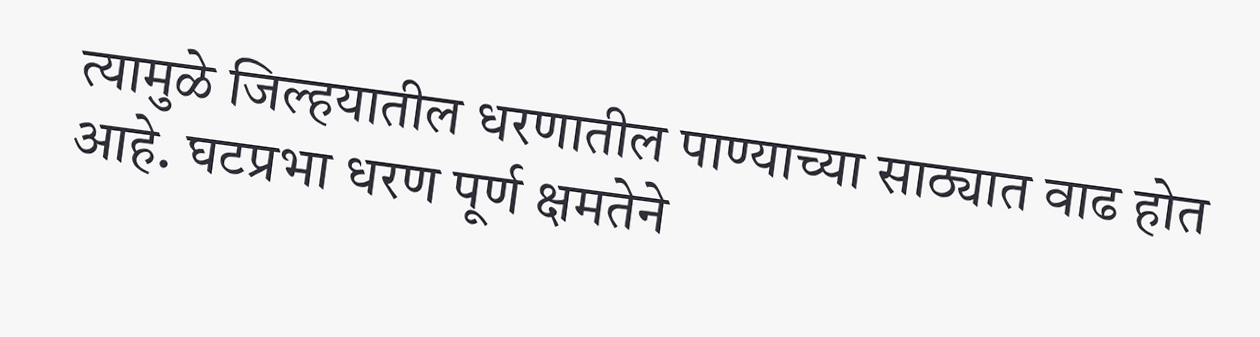त्यामुळे जिल्हयातील धरणातील पाण्याच्या साठ्यात वाढ होत आहे. घटप्रभा धरण पूर्ण क्षमतेने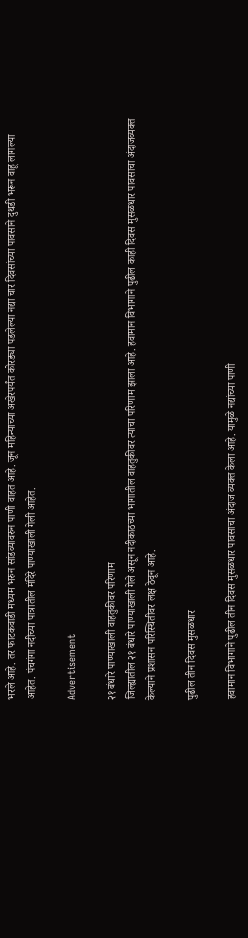भरले आहे. तर फाटकवाडी मध्यम भरुन सांडव्यावरुन पाणी वाहत आहे. जून महिन्याच्या अखेरपर्यंत कोरड्या पडलेल्या नद्या चार दिवसांच्या पावसाने दुथडी भरून वाहू लागल्या आहेत. पंचगंगा नदीच्या पात्रातील मंदिरे पाण्याखाली गेली आहेत.

Advertisement

२१ बंधारे पाण्याखाली वाहतुकीवर परिणाम
जिल्ह्यातील २१ बंधारे पाण्याखाली गेले असून नदीकाठच्या भागातील वाहतुकीवर त्याचा परिणाम झाला आहे. हवामान विभागाने पुढील काही दिवस मुसळधार पावसाचा अंदाजव्यक्त केल्याने प्रशासन परिस्थितीवर लक्ष ठेवून आहे.

पुढील तीन दिवस मुसळधार

हवामान विभागाने पुढील तीन दिवस मुसळधार पावसाचा अंदाज व्यक्त केला आहे. यामुळे नद्यांच्या पाणी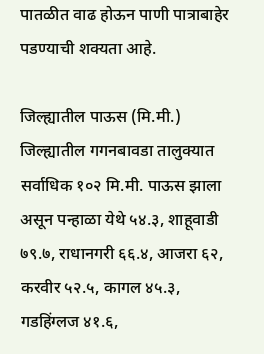पातळीत वाढ होऊन पाणी पात्राबाहेर पडण्याची शक्यता आहे.

जिल्ह्यातील पाऊस (मि.मी.)
जिल्ह्यातील गगनबावडा तालुक्यात सर्वाधिक १०२ मि.मी. पाऊस झाला असून पन्हाळा येथे ५४.३, शाहूवाडी ७९.७, राधानगरी ६६.४, आजरा ६२, करवीर ५२.५, कागल ४५.३, गडहिंग्लज ४१.६,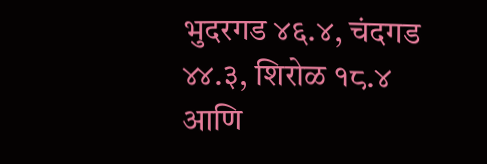भुदरगड ४६.४, चंदगड ४४.३, शिरोळ १८.४ आणि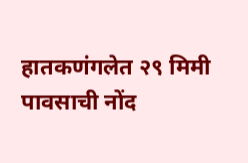हातकणंगलेत २९ मिमी पावसाची नोंद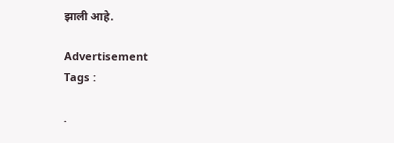झाली आहे.

Advertisement
Tags :

.